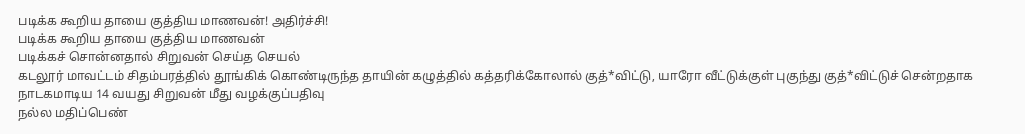படிக்க கூறிய தாயை குத்திய மாணவன்! அதிர்ச்சி!
படிக்க கூறிய தாயை குத்திய மாணவன்
படிக்கச் சொன்னதால் சிறுவன் செய்த செயல்
கடலூர் மாவட்டம் சிதம்பரத்தில் தூங்கிக் கொண்டிருந்த தாயின் கழுத்தில் கத்தரிக்கோலால் குத்*விட்டு, யாரோ வீட்டுக்குள் புகுந்து குத்*விட்டுச் சென்றதாக நாடகமாடிய 14 வயது சிறுவன் மீது வழக்குப்பதிவு
நல்ல மதிப்பெண்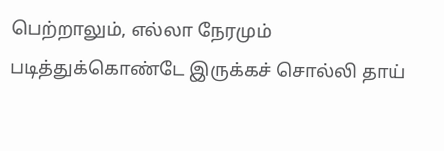பெற்றாலும், எல்லா நேரமும் படித்துக்கொண்டே இருக்கச் சொல்லி தாய்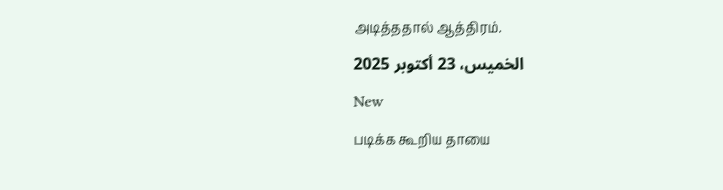அடித்ததால் ஆத்திரம்.
الخميس، 23 أكتوبر 2025
New
படிக்க கூறிய தாயை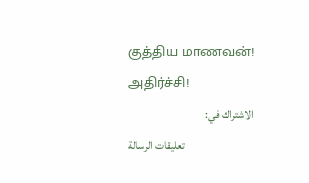குத்திய மாணவன்! அதிர்ச்சி!
الاشتراك في:
تعليقات الرسالة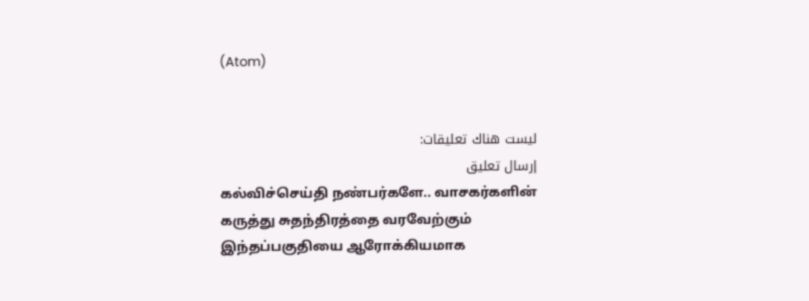(Atom)


ليست هناك تعليقات:
إرسال تعليق
கல்விச்செய்தி நண்பர்களே.. வாசகர்களின் கருத்து சுதந்திரத்தை வரவேற்கும் இந்தப்பகுதியை ஆரோக்கியமாக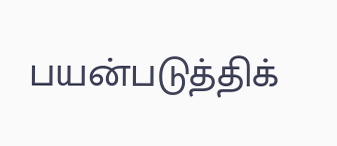பயன்படுத்திக்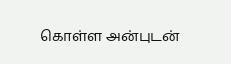கொள்ள அன்புடன்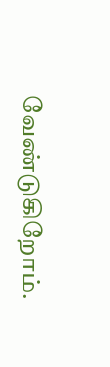வேண்டுகிறோம்.